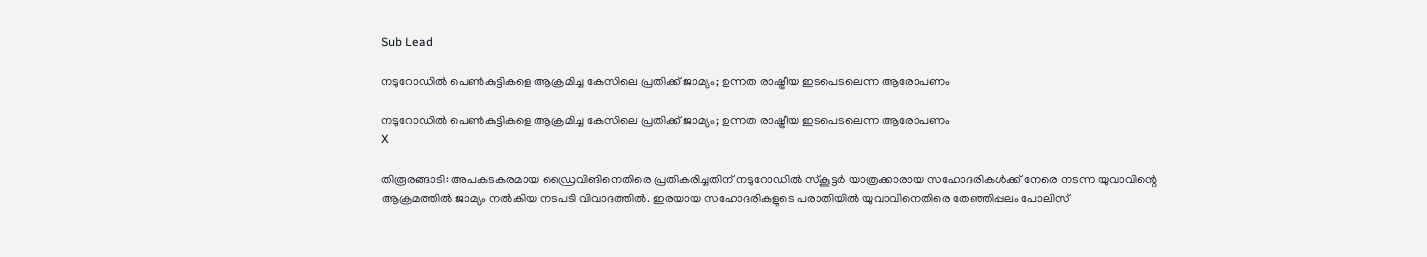Sub Lead

നടുറോഡില്‍ പെണ്‍കുട്ടികളെ ആക്രമിച്ച കേസിലെ പ്രതിക്ക് ജാമ്യം; ഉന്നത രാഷ്ട്രീയ ഇടപെടലെന്ന ആരോപണം

നടുറോഡില്‍ പെണ്‍കുട്ടികളെ ആക്രമിച്ച കേസിലെ പ്രതിക്ക് ജാമ്യം; ഉന്നത രാഷ്ട്രീയ ഇടപെടലെന്ന ആരോപണം
X

തിരൂരങ്ങാടി: അപകടകരമായ ഡ്രൈവിങിനെതിരെ പ്രതികരിച്ചതിന് നടുറോഡില്‍ സ്‌കൂട്ടര്‍ യാത്രക്കാരായ സഹോദരികള്‍ക്ക് നേരെ നടന്ന യുവാവിന്റെ ആക്രമത്തില്‍ ജാമ്യം നല്‍കിയ നടപടി വിവാദത്തില്‍. ഇരയായ സഹോദരികളുടെ പരാതിയില്‍ യുവാവിനെതിരെ തേഞ്ഞിപ്പലം പോലിസ്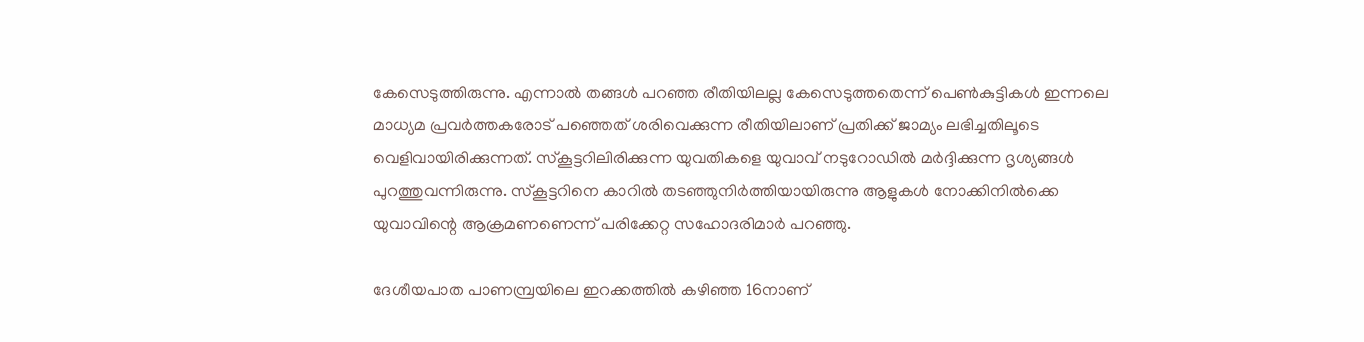കേസെടുത്തിരുന്നു. എന്നാല്‍ തങ്ങള്‍ പറഞ്ഞ രീതിയിലല്ല കേസെടുത്തതെന്ന് പെണ്‍കുട്ടികള്‍ ഇന്നലെ മാധ്യമ പ്രവര്‍ത്തകരോട് പഞ്ഞെത് ശരിവെക്കുന്ന രീതിയിലാണ് പ്രതിക്ക് ജാമ്യം ലഭിച്ചതിലൂടെ വെളിവായിരിക്കുന്നത്. സ്‌കൂട്ടറിലിരിക്കുന്ന യുവതികളെ യുവാവ് നടുറോഡില്‍ മര്‍ദ്ദിക്കുന്ന ദൃശ്യങ്ങള്‍ പുറത്തുവന്നിരുന്നു. സ്‌കൂട്ടറിനെ കാറില്‍ തടഞ്ഞുനിര്‍ത്തിയായിരുന്നു ആളുകള്‍ നോക്കിനില്‍ക്കെ യുവാവിന്റെ ആക്രമണണെന്ന് പരിക്കേറ്റ സഹോദരിമാര്‍ പറഞ്ഞു.

ദേശീയപാത പാണമ്പ്രയിലെ ഇറക്കത്തില്‍ കഴിഞ്ഞ 16നാണ്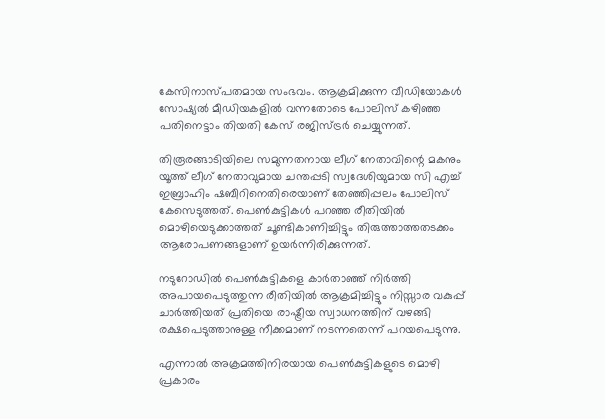കേസിനാസ്പതമായ സംഭവം. ആക്രമിക്കുന്ന വീഡിയോകള്‍ സോഷ്യല്‍ മീഡിയകളില്‍ വന്നതോടെ പോലിസ് കഴിഞ്ഞ പതിനെട്ടാം തിയതി കേസ് രജിസ്ട്രര്‍ ചെയ്യുന്നത്.

തിരൂരങ്ങാടിയിലെ സമുന്നതനായ ലീഗ് നേതാവിന്റെ മകനും യൂത്ത് ലീഗ് നേതാവുമായ ചന്തപ്പടി സ്വദേശിയുമായ സി എച്ച് ഇബ്രാഹിം ഷബീറിനെതിരെയാണ് തേഞ്ഞിപ്പലം പോലിസ് കേസെടുത്തത്. പെണ്‍കുട്ടികള്‍ പറഞ്ഞ രീതിയില്‍ മൊഴിയെടുക്കാത്തത് ചൂണ്ടികാണിച്ചിട്ടും തിരുത്താത്തതടക്കം ആരോപണങ്ങളാണ് ഉയര്‍ന്നിരിക്കുന്നത്.

നടുറോഡില്‍ പെണ്‍കുട്ടികളെ കാര്‍താഞ്ഞ് നിര്‍ത്തി അപായപെടുത്തുന്ന രീതിയില്‍ ആക്രമിച്ചിട്ടും നിസ്സാര വകുപ്പ് ചാര്‍ത്തിയത് പ്രതിയെ രാഷ്ട്രീയ സ്വാധനത്തിന് വഴങ്ങി രക്ഷപെടുത്താനുള്ള നീക്കമാണ് നടന്നതെന്ന് പറയപെടുന്നു.

എന്നാല്‍ അക്രമത്തിനിരയായ പെണ്‍കുട്ടികളുടെ മൊഴി പ്രകാരം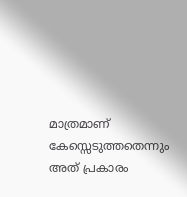മാത്രമാണ് കേസ്സെടുത്തതെന്നും അത് പ്രകാരം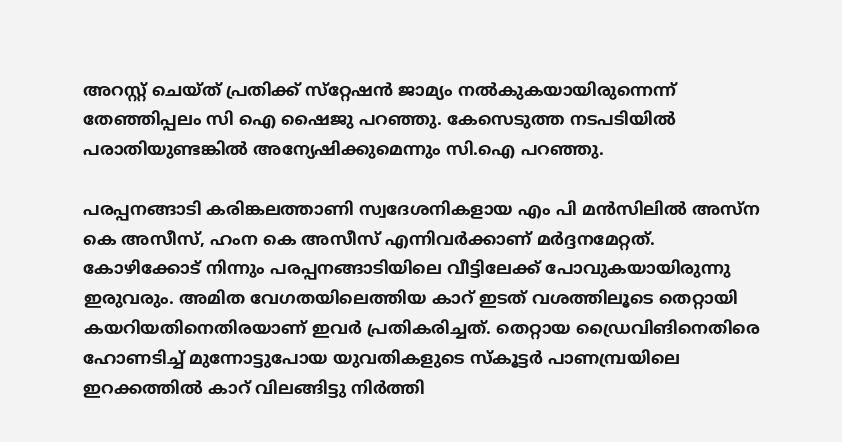അറസ്റ്റ് ചെയ്ത് പ്രതിക്ക് സ്‌റ്റേഷന്‍ ജാമ്യം നല്‍കുകയായിരുന്നെന്ന് തേഞ്ഞിപ്പലം സി ഐ ഷൈജു പറഞ്ഞു. കേസെടുത്ത നടപടിയില്‍ പരാതിയുണ്ടങ്കില്‍ അന്യേഷിക്കുമെന്നും സി.ഐ പറഞ്ഞു.

പരപ്പനങ്ങാടി കരിങ്കലത്താണി സ്വദേശനികളായ എം പി മന്‍സിലില്‍ അസ്‌ന കെ അസീസ്, ഹംന കെ അസീസ് എന്നിവര്‍ക്കാണ് മര്‍ദ്ദനമേറ്റത്. കോഴിക്കോട് നിന്നും പരപ്പനങ്ങാടിയിലെ വീട്ടിലേക്ക് പോവുകയായിരുന്നു ഇരുവരും. അമിത വേഗതയിലെത്തിയ കാറ് ഇടത് വശത്തിലൂടെ തെറ്റായി കയറിയതിനെതിരയാണ് ഇവര്‍ പ്രതികരിച്ചത്. തെറ്റായ ഡ്രൈവിങിനെതിരെ ഹോണടിച്ച് മുന്നോട്ടുപോയ യുവതികളുടെ സ്‌കൂട്ടര്‍ പാണമ്പ്രയിലെ ഇറക്കത്തില്‍ കാറ് വിലങ്ങിട്ടു നിര്‍ത്തി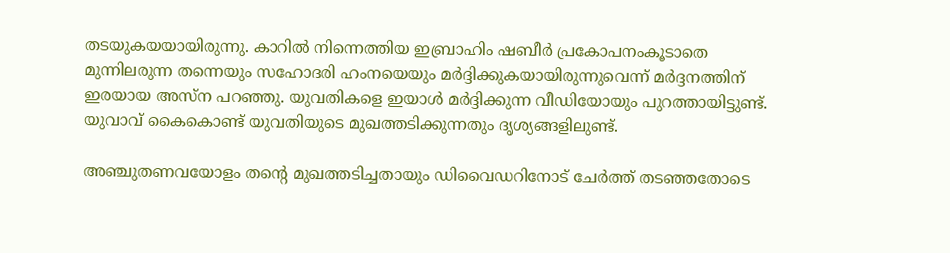തടയുകയയായിരുന്നു. കാറില്‍ നിന്നെത്തിയ ഇബ്രാഹിം ഷബീര്‍ പ്രകോപനംകൂടാതെ മുന്നിലരുന്ന തന്നെയും സഹോദരി ഹംനയെയും മര്‍ദ്ദിക്കുകയായിരുന്നുവെന്ന് മര്‍ദ്ദനത്തിന് ഇരയായ അസ്‌ന പറഞ്ഞു. യുവതികളെ ഇയാള്‍ മര്‍ദ്ദിക്കുന്ന വീഡിയോയും പുറത്തായിട്ടുണ്ട്. യുവാവ് കൈകൊണ്ട് യുവതിയുടെ മുഖത്തടിക്കുന്നതും ദൃശ്യങ്ങളിലുണ്ട്.

അഞ്ചുതണവയോളം തന്റെ മുഖത്തടിച്ചതായും ഡിവൈഡറിനോട് ചേര്‍ത്ത് തടഞ്ഞതോടെ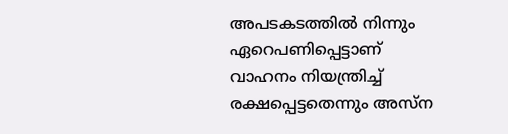അപടകടത്തില്‍ നിന്നും ഏറെപണിപ്പെട്ടാണ് വാഹനം നിയന്ത്രിച്ച് രക്ഷപ്പെട്ടതെന്നും അസ്‌ന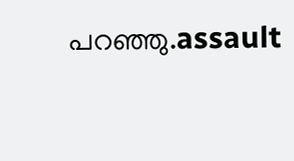പറഞ്ഞു.assault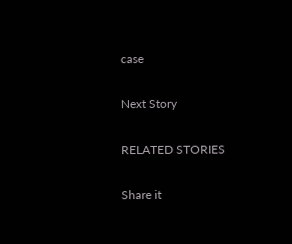case

Next Story

RELATED STORIES

Share it